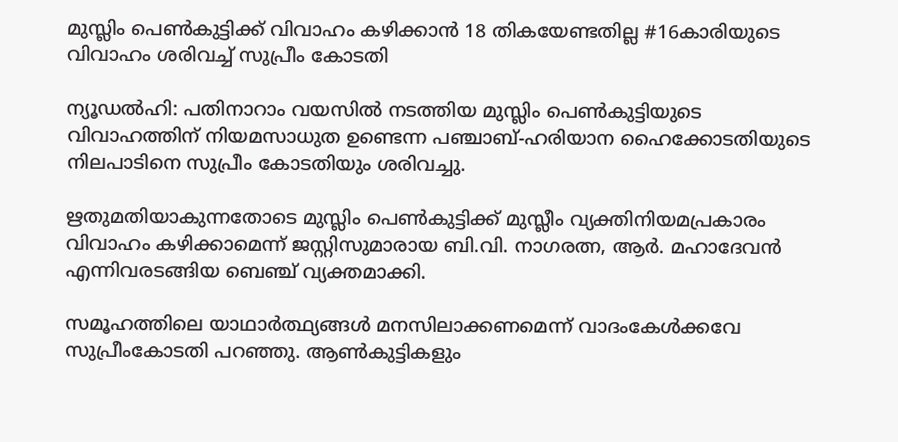മുസ്ലിം പെൺകുട്ടിക്ക് വിവാഹം കഴിക്കാൻ 18 തികയേണ്ടതില്ല #16കാരിയുടെ വിവാഹം ശരിവച്ച് സുപ്രീം കോടതി

ന്യൂഡൽഹി: പതിനാറാം വയസിൽ നടത്തിയ മുസ്ലിം പെൺകുട്ടിയുടെ വിവാഹത്തിന് നിയമസാധുത ഉണ്ടെന്ന പഞ്ചാബ്-ഹരിയാന ഹൈക്കോടതിയുടെ നിലപാടിനെ സുപ്രീം കോടതിയും ശരിവച്ചു.

ഋതുമതിയാകുന്നതോടെ മുസ്ലിം പെൺകുട്ടിക്ക് മുസ്ലീം വ്യക്തിനിയമപ്രകാരം വിവാഹം കഴിക്കാമെന്ന് ജസ്റ്റിസുമാരായ ബി.വി. നാഗരത്ന, ആർ. മഹാദേവൻ എന്നിവരടങ്ങിയ ബെഞ്ച് വ്യക്തമാക്കി.

സമൂഹത്തിലെ യാഥാ‌‌ർത്ഥ്യങ്ങൾ മനസിലാക്കണമെന്ന് വാദംകേൾക്കവേ സുപ്രീംകോടതി പറഞ്ഞു. ആൺകുട്ടികളും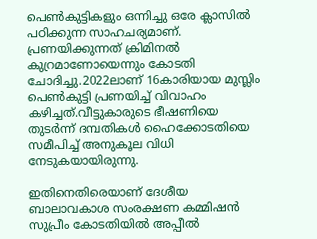പെൺകുട്ടികളും ഒന്നിച്ചു ഒരേ ക്ലാസിൽ പഠിക്കുന്ന സാഹചര്യമാണ്. പ്രണയിക്കുന്നത് ക്രിമിനൽ കുറ്രമാണോയെന്നും കോടതി ചോദിച്ചു.2022ലാണ് 16കാരിയായ മുസ്ലിം പെൺകുട്ടി പ്രണയിച്ച് വിവാഹം കഴിച്ചത്.വീട്ടുകാരുടെ ഭീഷണിയെ തുടർന്ന് ദമ്പതികൾ ഹൈക്കോടതിയെ സമീപിച്ച് അനുകൂല വിധി നേടുകയായിരുന്നു.

ഇതിനെതിരെയാണ് ദേശീയ ബാലാവകാശ സംരക്ഷണ കമ്മിഷൻ സുപ്രീം കോടതിയിൽ അപ്പീൽ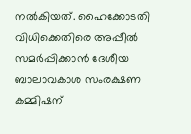നൽകിയത്. ഹൈക്കോടതി വിധിക്കെതിരെ അപ്പീൽ സമർപ്പിക്കാൻ ദേശീയ ബാലാവകാശ സംരക്ഷണ കമ്മിഷന്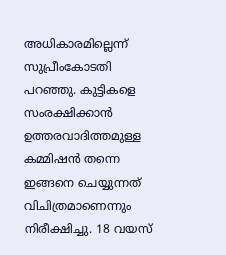അധികാരമില്ലെന്ന് സുപ്രീംകോടതി പറഞ്ഞു. കുട്ടികളെ സംരക്ഷിക്കാൻ ഉത്തരവാദിത്തമുള്ള കമ്മിഷൻ തന്നെ ഇങ്ങനെ ചെയ്യുന്നത് വിചിത്രമാണെന്നും നിരീക്ഷിച്ചു. 18 വയസ്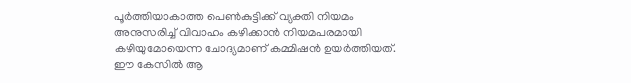പൂർത്തിയാകാത്ത പെൺകുട്ടിക്ക് വ്യക്തി നിയമം അനുസരിച്ച് വിവാഹം കഴിക്കാൻ നിയമപരമായി കഴിയുമോയെന്ന ചോദ്യമാണ് കമ്മിഷൻ ഉയർത്തിയത്. ഈ കേസിൽ ആ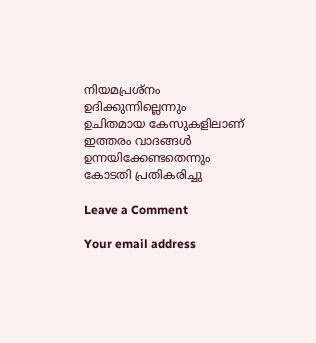നിയമപ്രശ്‌നം ഉദിക്കുന്നില്ലെന്നും ഉചിതമായ കേസുകളിലാണ് ഇത്തരം വാദങ്ങൾ ഉന്നയിക്കേണ്ടതെന്നും കോടതി പ്രതികരിച്ചു

Leave a Comment

Your email address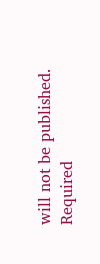will not be published. Required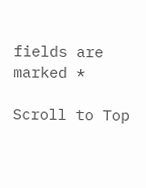fields are marked *

Scroll to Top